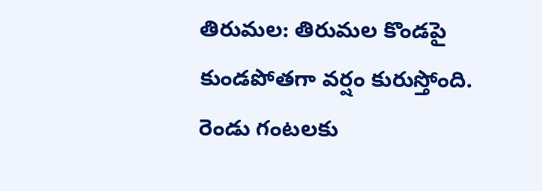తిరుమల: తిరుమల కొండపై కుండపోతగా వర్షం కురుస్తోంది. రెండు గంటలకు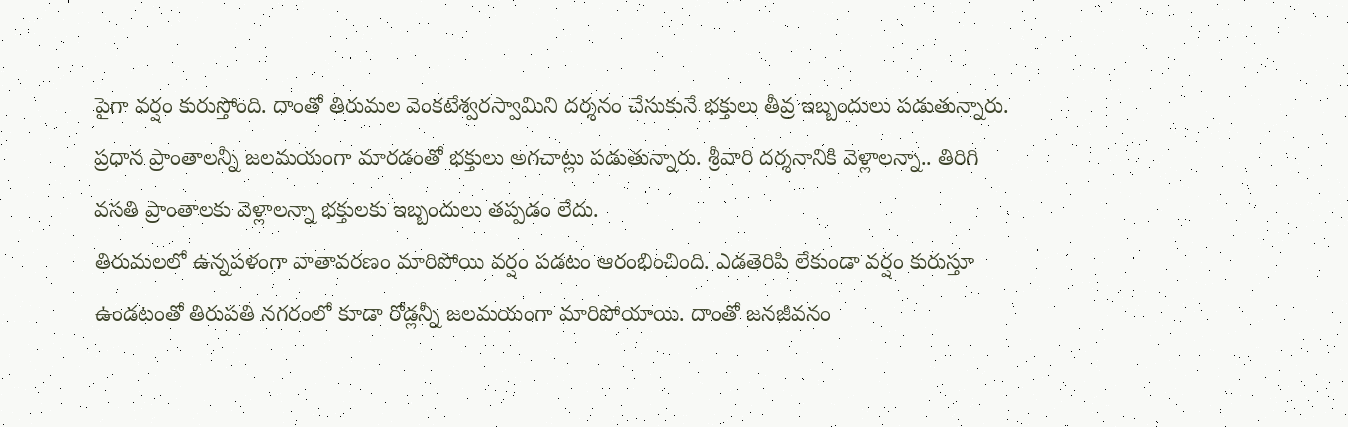పైగా వర్షం కురుస్తోంది. దాంతో తిరుమల వెంకటేశ్వరస్వామిని దర్శనం చేసుకునే భక్తులు తీవ్ర ఇబ్బందులు పడుతున్నారు. ప్రధాన ప్రాంతాలన్నీ జలమయంగా మారడంతో భక్తులు అగచాట్లు పడుతున్నారు. శ్రీవారి దర్శనానికి వెళ్లాలన్నా.. తిరిగి వసతి ప్రాంతాలకు వెళ్లాలన్నా భక్తులకు ఇబ్బందులు తప్పడం లేదు.
తిరుమలలో ఉన్నపళంగా వాతావరణం మారిపోయి వర్షం పడటం ఆరంభించింది. ఎడతెరిపి లేకుండా వర్షం కురుస్తూ ఉండటంతో తిరుపతి నగరంలో కూడా రోడ్లన్నీ జలమయంగా మారిపోయాయి. దాంతో జనజీవనం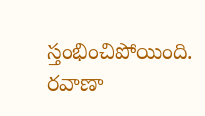స్తంభించిపోయింది. రవాణా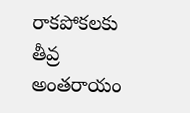రాకపోకలకు తీవ్ర అంతరాయం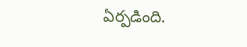ఏర్పడింది.